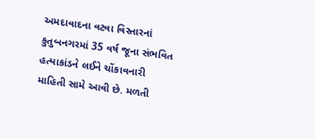અમદાવાદના વટવા વિસ્તારનાં કુતુબનગરમાં 35 વર્ષ જૂના સંભવિત હત્યાકાંડને લઈને ચોંકાવનારી માહિતી સામે આવી છે. મળતી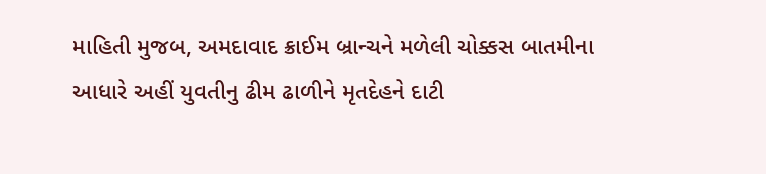માહિતી મુજબ, અમદાવાદ ક્રાઈમ બ્રાન્ચને મળેલી ચોક્કસ બાતમીના આધારે અહીં યુવતીનુ ઢીમ ઢાળીને મૃતદેહને દાટી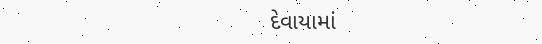દેવાયામાં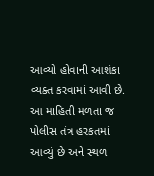આવ્યો હોવાની આશંકા વ્યક્ત કરવામાં આવી છે. આ માહિતી મળતા જ પોલીસ તંત્ર હરકતમાં આવ્યું છે અને સ્થળ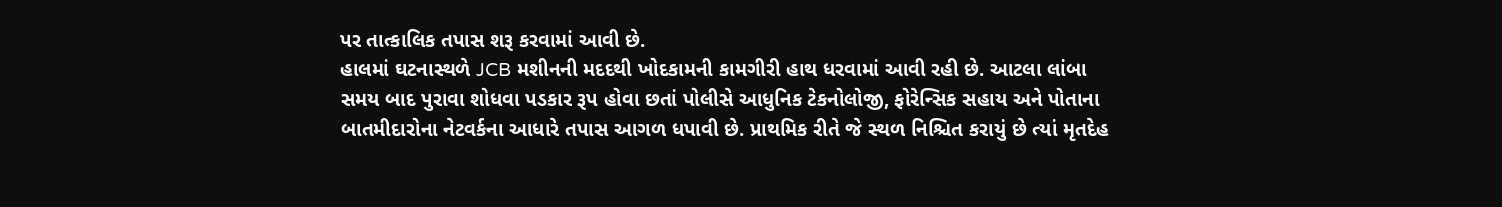પર તાત્કાલિક તપાસ શરૂ કરવામાં આવી છે.
હાલમાં ઘટનાસ્થળે JCB મશીનની મદદથી ખોદકામની કામગીરી હાથ ધરવામાં આવી રહી છે. આટલા લાંબા સમય બાદ પુરાવા શોધવા પડકાર રૂપ હોવા છતાં પોલીસે આધુનિક ટેકનોલોજી, ફોરેન્સિક સહાય અને પોતાના બાતમીદારોના નેટવર્કના આધારે તપાસ આગળ ધપાવી છે. પ્રાથમિક રીતે જે સ્થળ નિશ્ચિત કરાયું છે ત્યાં મૃતદેહ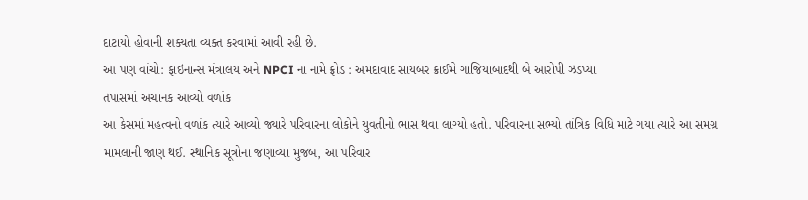દાટાયો હોવાની શક્યતા વ્યક્ત કરવામાં આવી રહી છે.
આ પણ વાંચો: ફાઇનાન્સ મંત્રાલય અને NPCI ના નામે ફ્રોડ : અમદાવાદ સાયબર ક્રાઈમે ગાજિયાબાદથી બે આરોપી ઝડપ્યા
તપાસમાં અચાનક આવ્યો વળાંક
આ કેસમાં મહત્વનો વળાંક ત્યારે આવ્યો જ્યારે પરિવારના લોકોને યુવતીનો ભાસ થવા લાગ્યો હતો. પરિવારના સભ્યો તાંત્રિક વિધિ માટે ગયા ત્યારે આ સમગ્ર મામલાની જાણ થઈ. સ્થાનિક સૂત્રોના જણાવ્યા મુજબ, આ પરિવાર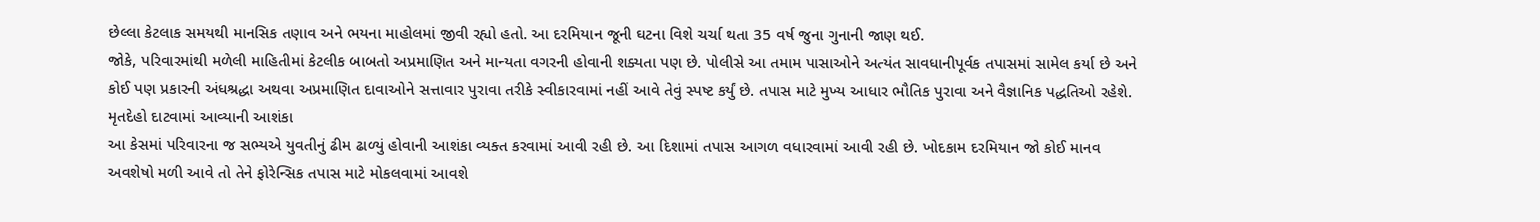છેલ્લા કેટલાક સમયથી માનસિક તણાવ અને ભયના માહોલમાં જીવી રહ્યો હતો. આ દરમિયાન જૂની ઘટના વિશે ચર્ચા થતા 35 વર્ષ જુના ગુનાની જાણ થઈ.
જોકે, પરિવારમાંથી મળેલી માહિતીમાં કેટલીક બાબતો અપ્રમાણિત અને માન્યતા વગરની હોવાની શક્યતા પણ છે. પોલીસે આ તમામ પાસાઓને અત્યંત સાવધાનીપૂર્વક તપાસમાં સામેલ કર્યા છે અને કોઈ પણ પ્રકારની અંધશ્રદ્ધા અથવા અપ્રમાણિત દાવાઓને સત્તાવાર પુરાવા તરીકે સ્વીકારવામાં નહીં આવે તેવું સ્પષ્ટ કર્યું છે. તપાસ માટે મુખ્ય આધાર ભૌતિક પુરાવા અને વૈજ્ઞાનિક પદ્ધતિઓ રહેશે.
મૃતદેહો દાટવામાં આવ્યાની આશંકા
આ કેસમાં પરિવારના જ સભ્યએ યુવતીનું ઢીમ ઢાળ્યું હોવાની આશંકા વ્યક્ત કરવામાં આવી રહી છે. આ દિશામાં તપાસ આગળ વધારવામાં આવી રહી છે. ખોદકામ દરમિયાન જો કોઈ માનવ અવશેષો મળી આવે તો તેને ફોરેન્સિક તપાસ માટે મોકલવામાં આવશે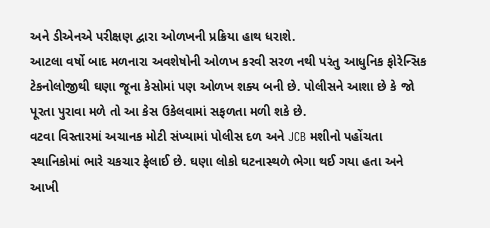અને ડીએનએ પરીક્ષણ દ્વારા ઓળખની પ્રક્રિયા હાથ ધરાશે.
આટલા વર્ષો બાદ મળનારા અવશેષોની ઓળખ કરવી સરળ નથી પરંતુ આધુનિક ફોરેન્સિક ટેકનોલોજીથી ઘણા જૂના કેસોમાં પણ ઓળખ શક્ય બની છે. પોલીસને આશા છે કે જો પૂરતા પુરાવા મળે તો આ કેસ ઉકેલવામાં સફળતા મળી શકે છે.
વટવા વિસ્તારમાં અચાનક મોટી સંખ્યામાં પોલીસ દળ અને JCB મશીનો પહોંચતા સ્થાનિકોમાં ભારે ચકચાર ફેલાઈ છે. ઘણા લોકો ઘટનાસ્થળે ભેગા થઈ ગયા હતા અને આખી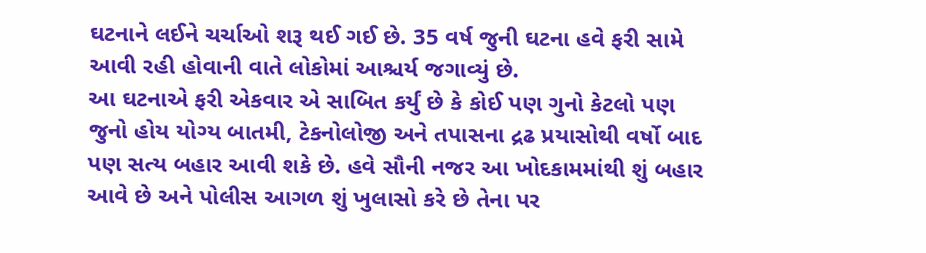ઘટનાને લઈને ચર્ચાઓ શરૂ થઈ ગઈ છે. 35 વર્ષ જુની ઘટના હવે ફરી સામે આવી રહી હોવાની વાતે લોકોમાં આશ્ચર્ય જગાવ્યું છે.
આ ઘટનાએ ફરી એકવાર એ સાબિત કર્યું છે કે કોઈ પણ ગુનો કેટલો પણ જુનો હોય યોગ્ય બાતમી, ટેકનોલોજી અને તપાસના દ્રઢ પ્રયાસોથી વર્ષો બાદ પણ સત્ય બહાર આવી શકે છે. હવે સૌની નજર આ ખોદકામમાંથી શું બહાર આવે છે અને પોલીસ આગળ શું ખુલાસો કરે છે તેના પર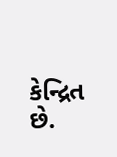કેન્દ્રિત છે.